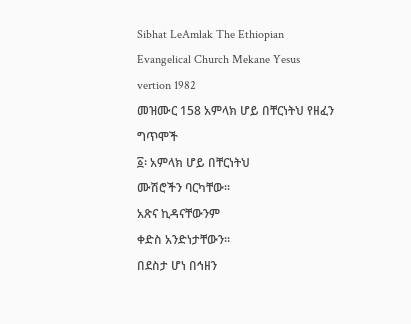Sibhat LeAmlak The Ethiopian Evangelical Church Mekane Yesus vertion 1982
መዝሙር 158 አምላክ ሆይ በቸርነትህ የዘፈን ግጥሞች
፩፡ አምላክ ሆይ በቸርነትህ
ሙሽሮችን ባርካቸው።
አጽና ኪዳናቸውንም
ቀድስ አንድነታቸውን።
በደስታ ሆነ በኅዘን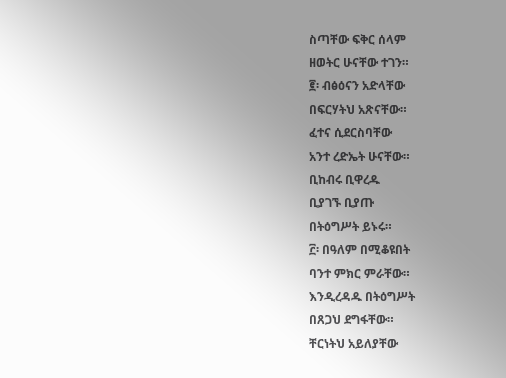ስጣቸው ፍቅር ሰላም
ዘወትር ሁናቸው ተገን።
፪፡ ብፅዕናን አድላቸው
በፍርሃትህ አጽናቸው።
ፈተና ሲደርስባቸው
አንተ ረድኤት ሁናቸው።
ቢከብሩ ቢዋረዱ
ቢያገኙ ቢያጡ
በትዕግሥት ይኑሩ።
፫፡ በዓለም በሚቆዩበት
ባንተ ምክር ምራቸው።
እንዲረዳዱ በትዕግሥት
በጸጋህ ደግፋቸው።
ቸርነትህ አይለያቸው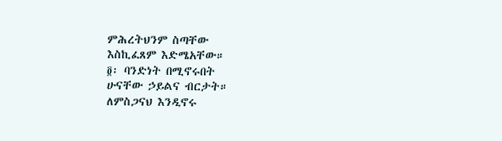ምሕረትህንም ስጣቸው
እስኪፈጸም እድሜአቸው።
፬፡ ባንድነት በሚኖሩበት
ሁናቸው ኃይልና ብርታት።
ለምስጋናህ እንዲኖሩ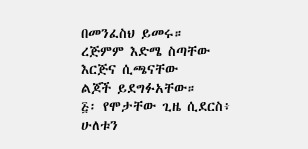በመንፈስህ ይመሩ።
ረጅምም እድሜ ስጣቸው
እርጅና ሲጫናቸው
ልጆች ይደግፉአቸው።
፭፡ የሞታቸው ጊዜ ሲደርስ፥
ሁለቱን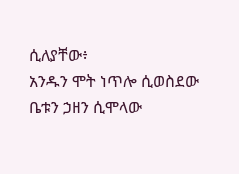ሲለያቸው፥
አንዱን ሞት ነጥሎ ሲወስደው
ቤቱን ኃዘን ሲሞላው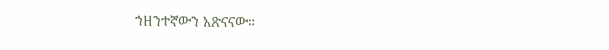ኀዘንተኛውን አጽናናው።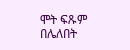ሞት ፍጹም በሌለበት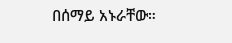በሰማይ አኑራቸው።